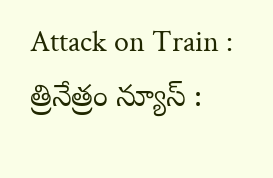Attack on Train : త్రినేత్రం న్యూస్ :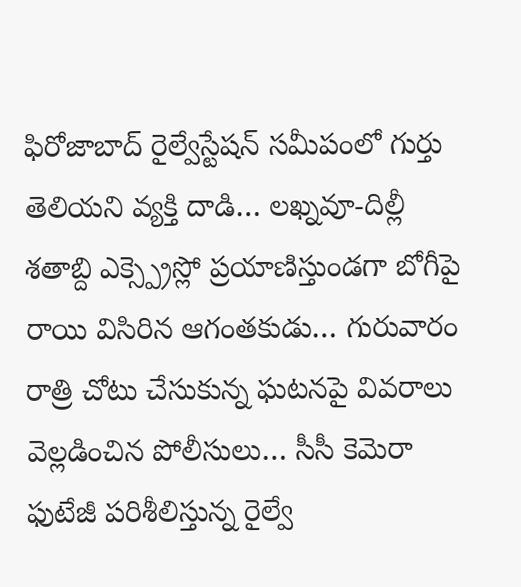ఫిరోజాబాద్ రైల్వేస్టేషన్ సమీపంలో గుర్తు తెలియని వ్యక్తి దాడి… లఖ్నవూ-దిల్లీ శతాబ్ది ఎక్స్ప్రెస్లో ప్రయాణిస్తుండగా బోగీపై రాయి విసిరిన ఆగంతకుడు… గురువారం రాత్రి చోటు చేసుకున్న ఘటనపై వివరాలు వెల్లడించిన పోలీసులు… సీసీ కెమెరా ఫుటేజీ పరిశీలిస్తున్న రైల్వే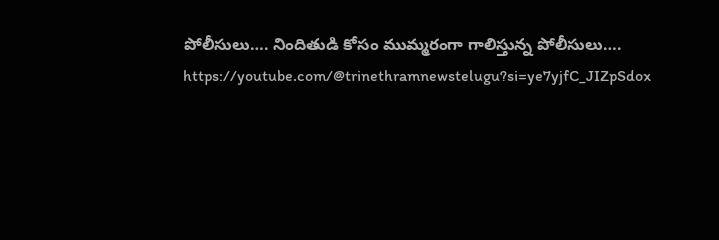పోలీసులు…. నిందితుడి కోసం ముమ్మరంగా గాలిస్తున్న పోలీసులు….
https://youtube.com/@trinethramnewstelugu?si=ye7yjfC_JIZpSdox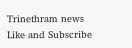Trinethram news
Like and Subscribe